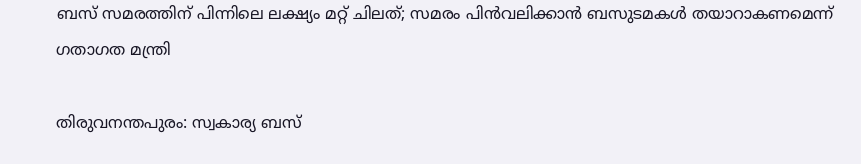ബസ് സമരത്തിന് പിന്നിലെ ലക്ഷ്യം മറ്റ് ചിലത്; സമരം പിൻവലിക്കാൻ ബസുടമകൾ തയാറാകണമെന്ന് ഗതാഗത മന്ത്രി

തിരുവനന്തപുരം: സ്വകാര്യ ബസ്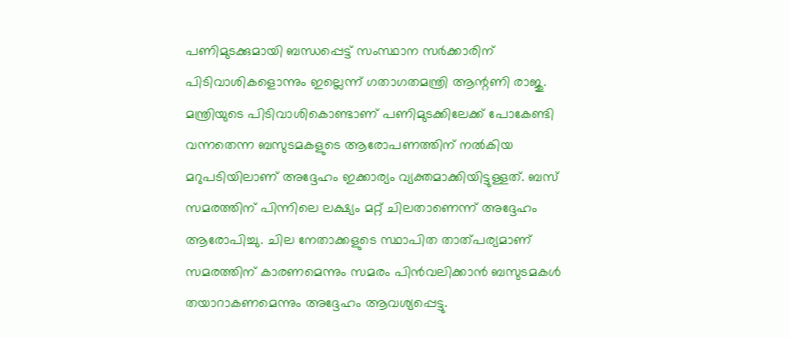പണിമുടക്കുമായി ബന്ധപ്പെട്ട് സംസ്ഥാന സർക്കാരിന് പിടിവാശികളൊന്നും ഇല്ലെന്ന് ഗതാഗതമന്ത്രി ആന്റണി രാജു. മന്ത്രിയുടെ പിടിവാശികൊണ്ടാണ് പണിമുടക്കിലേക്ക് പോകേണ്ടി വന്നതെന്ന ബസുടമകളുടെ ആരോപണത്തിന് നൽകിയ മറുപടിയിലാണ് അദ്ദേഹം ഇക്കാര്യം വ്യക്തമാക്കിയിട്ടുള്ളത്. ബസ് സമരത്തിന് പിന്നിലെ ലക്ഷ്യം മറ്റ് ചിലതാണെന്ന് അദ്ദേഹം ആരോപിച്ചു. ചില നേതാക്കളുടെ സ്ഥാപിത താത്പര്യമാണ് സമരത്തിന് കാരണമെന്നും സമരം പിൻവലിക്കാൻ ബസുടമകൾ തയാറാകണമെന്നും അദ്ദേഹം ആവശ്യപ്പെട്ടു.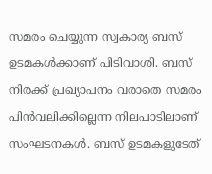സമരം ചെയ്യുന്ന സ്വകാര്യ ബസ് ഉടമകൾക്കാണ് പിടിവാശി. ബസ് നിരക്ക് പ്രഖ്യാപനം വരാതെ സമരം പിൻവലിക്കില്ലെന്ന നിലപാടിലാണ് സംഘടനകൾ. ബസ് ഉടമകളുടേത്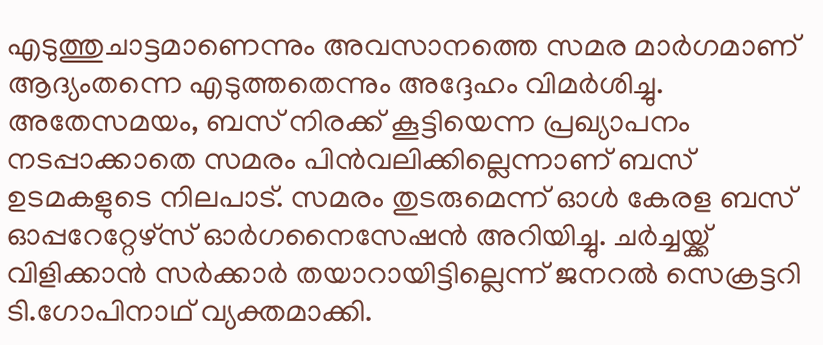എടുത്തുചാട്ടമാണെന്നും അവസാനത്തെ സമര മാർഗമാണ് ആദ്യംതന്നെ എടുത്തതെന്നും അദ്ദേഹം വിമർശിച്ചു. അതേസമയം, ബസ് നിരക്ക് കൂട്ടിയെന്ന പ്രഖ്യാപനം നടപ്പാക്കാതെ സമരം പിൻവലിക്കില്ലെന്നാണ് ബസ് ഉടമകളുടെ നിലപാട്. സമരം തുടരുമെന്ന് ഓൾ കേരള ബസ് ഓപ്പറേറ്റേഴ്സ് ഓർഗനൈസേഷൻ അറിയിച്ചു. ചർച്ചയ്ക്ക് വിളിക്കാൻ സർക്കാർ തയാറായിട്ടില്ലെന്ന് ജനറൽ സെക്രട്ടറി ടി.ഗോപിനാഥ് വ്യക്തമാക്കി.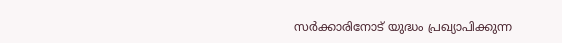സർക്കാരിനോട് യുദ്ധം പ്രഖ്യാപിക്കുന്ന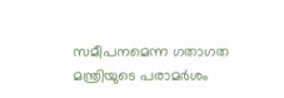സമീപനമെന്ന ഗതാഗത മന്ത്രിയുടെ പരാമർശം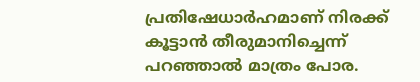പ്രതിഷേധാർഹമാണ് നിരക്ക് കൂട്ടാൻ തീരുമാനിച്ചെന്ന് പറഞ്ഞാൽ മാത്രം പോര.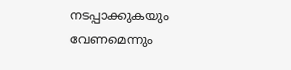നടപ്പാക്കുകയും വേണമെന്നും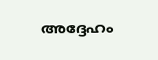അദ്ദേഹം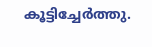കൂട്ടിച്ചേർത്തു.